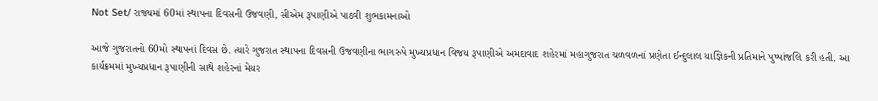Not Set/ રાજ્યમાં 60માં સ્થાપના દિવસની ઉજવણી, સીએમ રૂપાણીએ પાઠવી શુભકામનાઓ

આજે ગુજરાતનો 60મો સ્થાપનાં દિવસ છે. ત્યારે ગુજરાત સ્થાપના દિવસની ઉજવણીના ભાગરુપે મુખ્યપ્રધાન વિજય રૂપાણીએ અમદાવાદ શહેરમાં મહાગુજરાત ચળવળનાં પ્રણેતા ઈન્દુલાલ યાજ્ઞિકની પ્રતિમાને પુષ્પાંજલિ કરી હતી. આ કાર્યક્રમમાં મુખ્યપ્રધાન રૂપાણીની સાથે શહેરનાં મેયર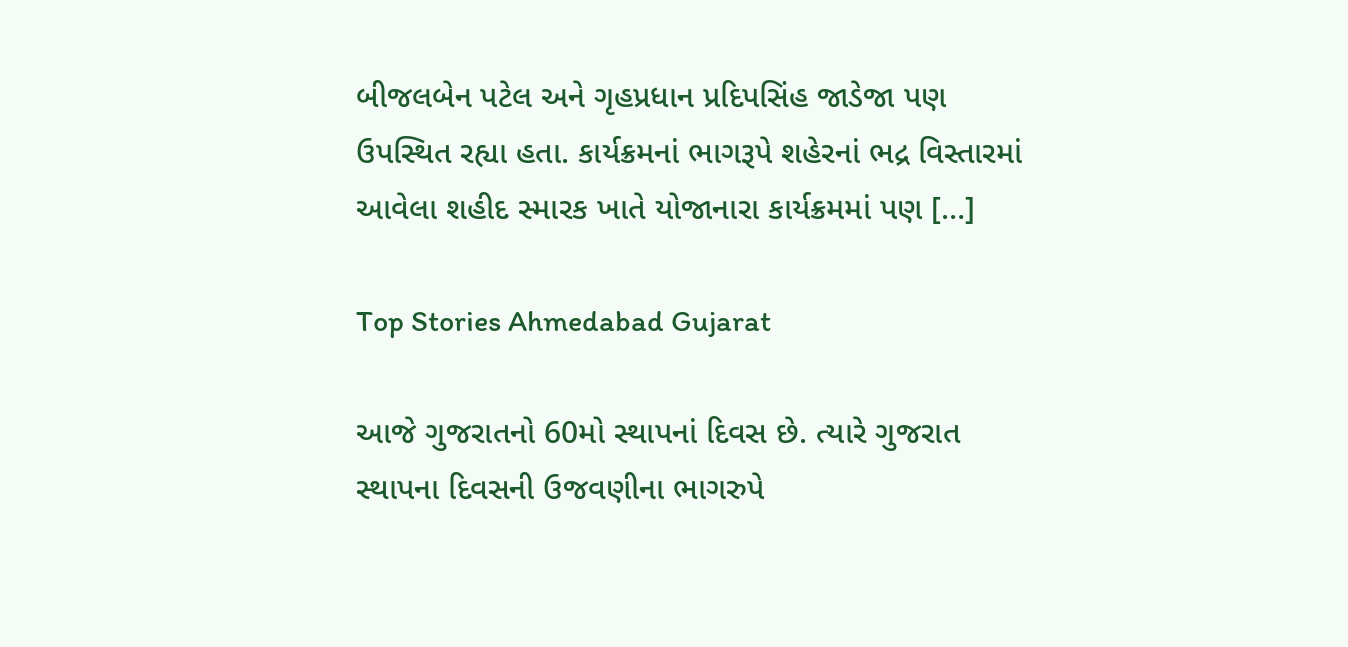બીજલબેન પટેલ અને ગૃહપ્રધાન પ્રદિપસિંહ જાડેજા પણ ઉપસ્થિત રહ્યા હતા. કાર્યક્રમનાં ભાગરૂપે શહેરનાં ભદ્ર વિસ્તારમાં આવેલા શહીદ સ્મારક ખાતે યોજાનારા કાર્યક્રમમાં પણ […]

Top Stories Ahmedabad Gujarat

આજે ગુજરાતનો 60મો સ્થાપનાં દિવસ છે. ત્યારે ગુજરાત સ્થાપના દિવસની ઉજવણીના ભાગરુપે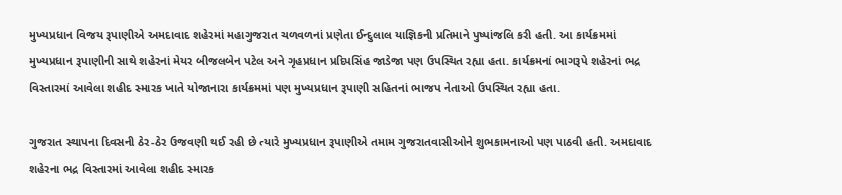મુખ્યપ્રધાન વિજય રૂપાણીએ અમદાવાદ શહેરમાં મહાગુજરાત ચળવળનાં પ્રણેતા ઈન્દુલાલ યાજ્ઞિકની પ્રતિમાને પુષ્પાંજલિ કરી હતી. આ કાર્યક્રમમાં મુખ્યપ્રધાન રૂપાણીની સાથે શહેરનાં મેયર બીજલબેન પટેલ અને ગૃહપ્રધાન પ્રદિપસિંહ જાડેજા પણ ઉપસ્થિત રહ્યા હતા. કાર્યક્રમનાં ભાગરૂપે શહેરનાં ભદ્ર વિસ્તારમાં આવેલા શહીદ સ્મારક ખાતે યોજાનારા કાર્યક્રમમાં પણ મુખ્યપ્રધાન રૂપાણી સહિતનાં ભાજપ નેતાઓ ઉપસ્થિત રહ્યા હતા.

ગુજરાત સ્થાપના દિવસની ઠેર-ઠેર ઉજવણી થઈ રહી છે ત્યારે મુખ્યપ્રધાન રૂપાણીએ તમામ ગુજરાતવાસીઓને શુભકામનાઓ પણ પાઠવી હતી. અમદાવાદ શહેરના ભદ્ર વિસ્તારમાં આવેલા શહીદ સ્મારક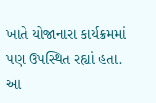ખાતે યોજાનારા કાર્યક્રમમાં પણ ઉપસ્થિત રહ્યાં હતા. આ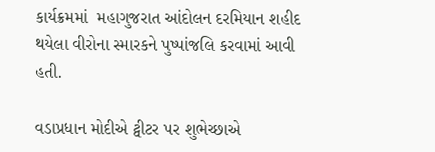કાર્યક્રમમાં  મહાગુજરાત આંદોલન દરમિયાન શહીદ થયેલા વીરોના સ્મારકને પુષ્પાંજલિ કરવામાં આવી હતી.

વડાપ્રધાન મોદીએ ટ્વીટર પર શુભેચ્છાએ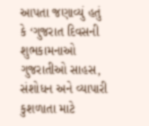આપતા જણાવ્યું હતું કે ‘ગુજરાત દિવસની શુભકામનાઓ ગુજરાતીઓ સાહસ, સંશોધન અને વ્યાપારી કુશળાતા માટે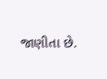જાણીતા છે.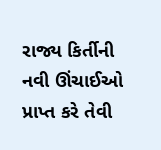રાજ્ય કિર્તીની નવી ઊંચાઈઓ પ્રાપ્ત કરે તેવી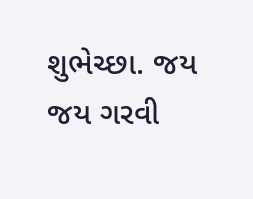શુભેચ્છા. જય જય ગરવી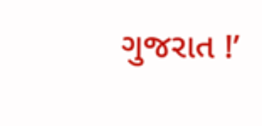ગુજરાત !’